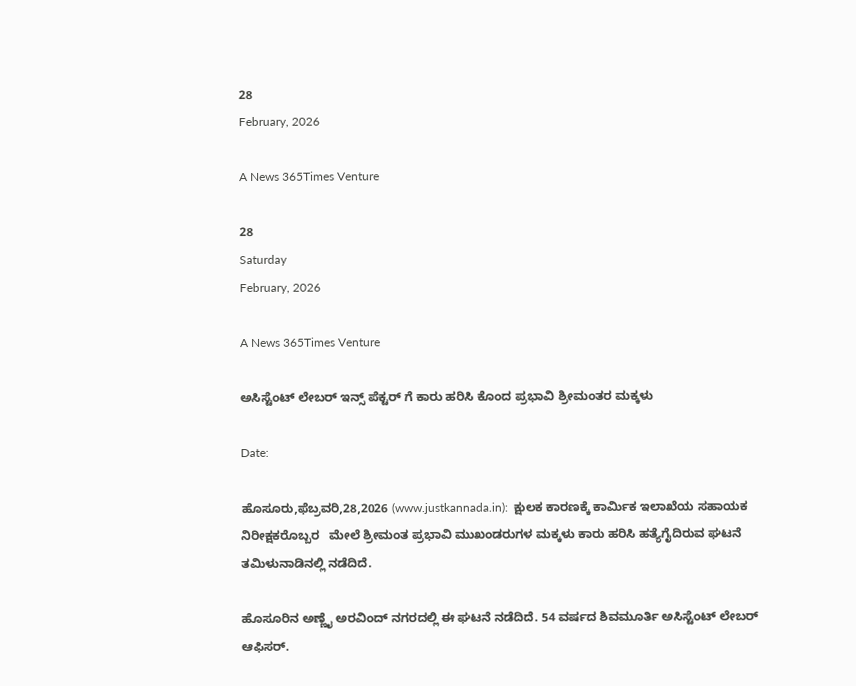28
February, 2026

A News 365Times Venture

28
Saturday
February, 2026

A News 365Times Venture

ಅಸಿಸ್ಟೆಂಟ್ ಲೇಬರ್ ಇನ್ಸ್ ಪೆಕ್ಟರ್ ಗೆ ಕಾರು ಹರಿಸಿ ಕೊಂದ ಪ್ರಭಾವಿ ಶ್ರೀಮಂತರ ಮಕ್ಕಳು

Date:

ಹೊಸೂರು,ಫೆಬ್ರವರಿ,28,2026 (www.justkannada.in):  ಕ್ಷುಲಕ ಕಾರಣಕ್ಕೆ ಕಾರ್ಮಿಕ ಇಲಾಖೆಯ ಸಹಾಯಕ ನಿರೀಕ್ಷಕರೊಬ್ಬರ   ಮೇಲೆ ಶ್ರೀಮಂತ ಪ್ರಭಾವಿ ಮುಖಂಡರುಗಳ ಮಕ್ಕಳು ಕಾರು ಹರಿಸಿ ಹತ್ಯೆಗೈದಿರುವ ಘಟನೆ ತಮಿಳುನಾಡಿನಲ್ಲಿ ನಡೆದಿದೆ.

ಹೊಸೂರಿನ ಅಣ್ಣೈ ಅರವಿಂದ್ ನಗರದಲ್ಲಿ ಈ ಘಟನೆ ನಡೆದಿದೆ. 54 ವರ್ಷದ ಶಿವಮೂರ್ತಿ ಅಸಿಸ್ಟೆಂಟ್ ಲೇಬರ್ ಆಫಿಸರ್.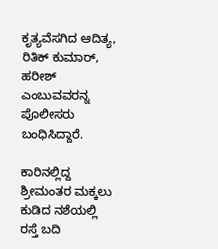ಕೃತ್ಯವೆಸಗಿದ ಆದಿತ್ಯ, ರಿತಿಕ್ ಕುಮಾರ್, ಹರೀಶ್ ಎಂಬುವವರನ್ನ ಪೊಲೀಸರು ಬಂಧಿಸಿದ್ದಾರೆ.

ಕಾರಿನಲ್ಲಿದ್ದ ಶ್ರೀಮಂತರ ಮಕ್ಕಲು ಕುಡಿದ ನಶೆಯಲ್ಲಿ ರಸ್ತೆ ಬದಿ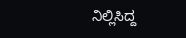ನಿಲ್ಲಿಸಿದ್ದ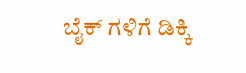ಬೈಕ್ ಗಳಿಗೆ ಡಿಕ್ಕಿ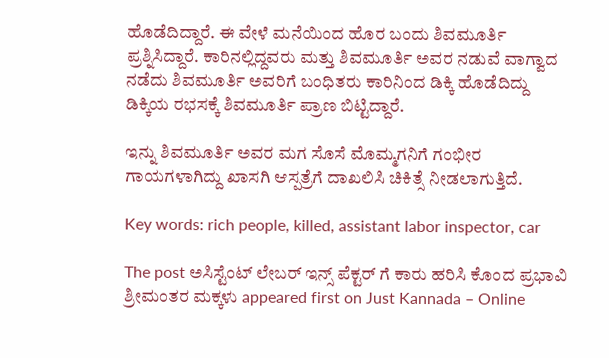ಹೊಡೆದಿದ್ದಾರೆ. ಈ ವೇಳೆ ಮನೆಯಿಂದ ಹೊರ ಬಂದು ಶಿವಮೂರ್ತಿ ಪ್ರಶ್ನಿಸಿದ್ದಾರೆ. ಕಾರಿನಲ್ಲಿದ್ದವರು ಮತ್ತು ಶಿವಮೂರ್ತಿ ಅವರ ನಡುವೆ ವಾಗ್ವಾದ ನಡೆದು ಶಿವಮೂರ್ತಿ ಅವರಿಗೆ ಬಂಧಿತರು ಕಾರಿನಿಂದ ಡಿಕ್ಕಿ ಹೊಡೆದಿದ್ದು ಡಿಕ್ಕಿಯ ರಭಸಕ್ಕೆ ಶಿವಮೂರ್ತಿ ಪ್ರಾಣ ಬಿಟ್ಟಿದ್ದಾರೆ.

ಇನ್ನು ಶಿವಮೂರ್ತಿ ಅವರ ಮಗ ಸೊಸೆ ಮೊಮ್ಮಗನಿಗೆ ಗಂಭೀರ ಗಾಯಗಳಾಗಿದ್ದು ಖಾಸಗಿ ಆಸ್ಪತ್ರೆಗೆ ದಾಖಲಿಸಿ ಚಿಕಿತ್ಸೆ ನೀಡಲಾಗುತ್ತಿದೆ.

Key words: rich people, killed, assistant labor inspector, car

The post ಅಸಿಸ್ಟೆಂಟ್ ಲೇಬರ್ ಇನ್ಸ್ ಪೆಕ್ಟರ್ ಗೆ ಕಾರು ಹರಿಸಿ ಕೊಂದ ಪ್ರಭಾವಿ ಶ್ರೀಮಂತರ ಮಕ್ಕಳು appeared first on Just Kannada – Online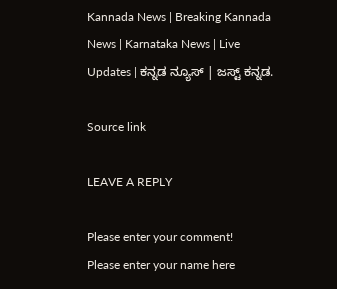Kannada News | Breaking Kannada News | Karnataka News | Live Updates | ಕನ್ನಡ ನ್ಯೂಸ್ | ಜಸ್ಟ್ ಕನ್ನಡ.

Source link

LEAVE A REPLY

Please enter your comment!
Please enter your name here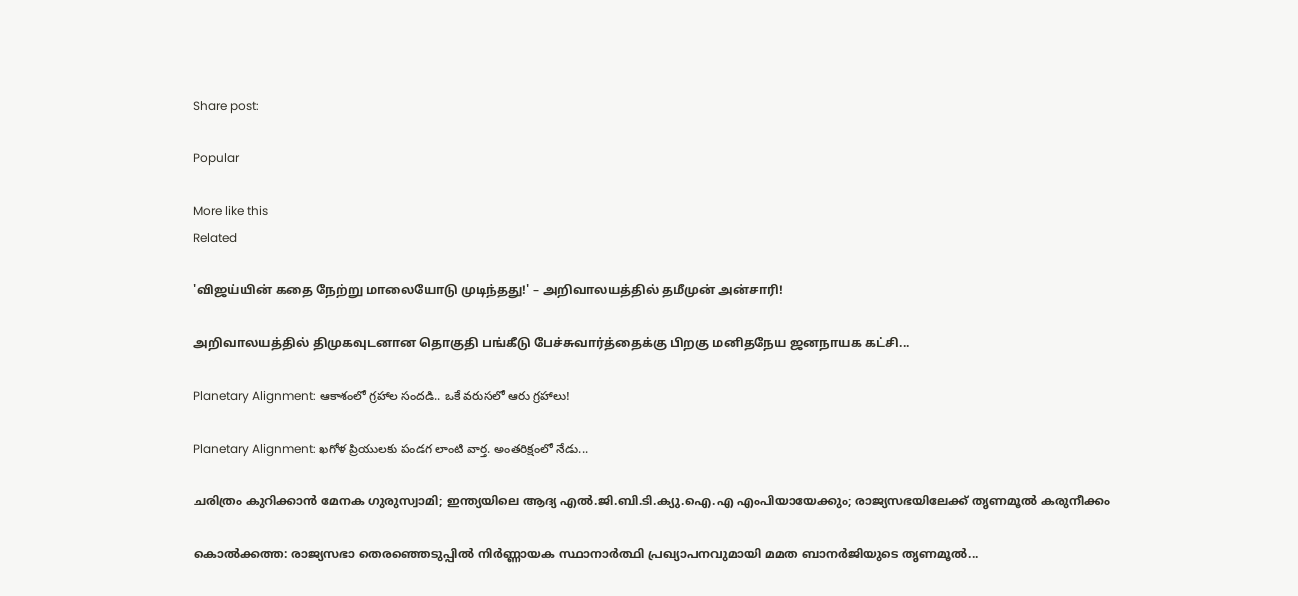Share post:

Popular

More like this
Related

'விஜய்யின் கதை நேற்று மாலையோடு முடிந்தது!' – அறிவாலயத்தில் தமீமுன் அன்சாரி!

அறிவாலயத்தில் திமுகவுடனான தொகுதி பங்கீடு பேச்சுவார்த்தைக்கு பிறகு மனிதநேய ஜனநாயக கட்சி...

Planetary Alignment: ఆకాశంలో గ్రహాల సందడి.. ఒకే వరుసలో ఆరు గ్రహాలు!

Planetary Alignment: ఖగోళ ప్రియులకు పండగ లాంటి వార్త. అంతరిక్షంలో నేడు...

ചരിത്രം കുറിക്കാന്‍ മേനക ഗുരുസ്വാമി; ഇന്ത്യയിലെ ആദ്യ എല്‍.ജി.ബി.ടി.ക്യു.ഐ.എ എംപിയായേക്കും; രാജ്യസഭയിലേക്ക് തൃണമൂല്‍ കരുനീക്കം

കൊല്‍ക്കത്ത: രാജ്യസഭാ തെരഞ്ഞെടുപ്പില്‍ നിര്‍ണ്ണായക സ്ഥാനാര്‍ത്ഥി പ്രഖ്യാപനവുമായി മമത ബാനര്‍ജിയുടെ തൃണമൂല്‍...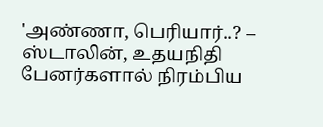'அண்ணா, பெரியார்..? – ஸ்டாலின், உதயநிதி பேனர்களால் நிரம்பிய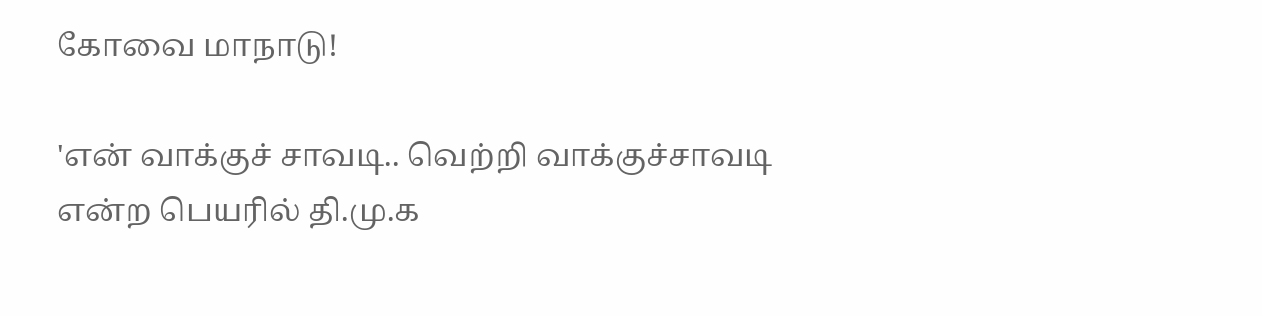கோவை மாநாடு!

'என் வாக்குச் சாவடி.. வெற்றி வாக்குச்சாவடி என்ற பெயரில் தி.மு.க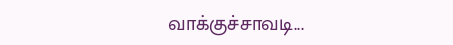வாக்குச்சாவடி...